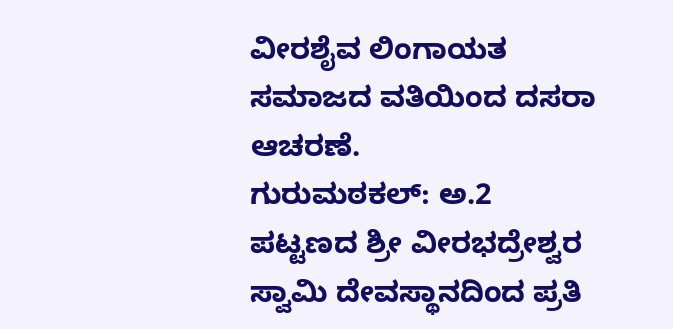ವೀರಶೈವ ಲಿಂಗಾಯತ ಸಮಾಜದ ವತಿಯಿಂದ ದಸರಾ ಆಚರಣೆ.
ಗುರುಮಠಕಲ್: ಅ.2 ಪಟ್ಟಣದ ಶ್ರೀ ವೀರಭದ್ರೇಶ್ವರ ಸ್ವಾಮಿ ದೇವಸ್ಥಾನದಿಂದ ಪ್ರತಿ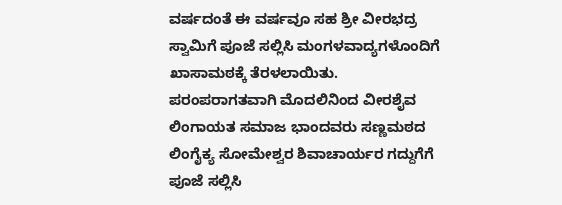ವರ್ಷದಂತೆ ಈ ವರ್ಷವೂ ಸಹ ಶ್ರೀ ವೀರಭದ್ರ ಸ್ವಾಮಿಗೆ ಪೂಜೆ ಸಲ್ಲಿಸಿ ಮಂಗಳವಾದ್ಯಗಳೊಂದಿಗೆ ಖಾಸಾಮಠಕ್ಕೆ ತೆರಳಲಾಯಿತು.
ಪರಂಪರಾಗತವಾಗಿ ಮೊದಲಿನಿಂದ ವೀರಶೈವ ಲಿಂಗಾಯತ ಸಮಾಜ ಭಾಂದವರು ಸಣ್ಣಮಠದ ಲಿಂಗೈಕ್ಯ ಸೋಮೇಶ್ವರ ಶಿವಾಚಾರ್ಯರ ಗದ್ದುಗೆಗೆ ಪೂಜೆ ಸಲ್ಲಿಸಿ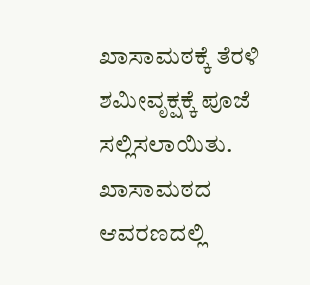ಖಾಸಾಮಠಕ್ಕೆ ತೆರಳಿ ಶಮೀವೃಕ್ಷಕ್ಕೆ ಪೂಜೆ ಸಲ್ಲಿಸಲಾಯಿತು.
ಖಾಸಾಮಠದ ಆವರಣದಲ್ಲಿ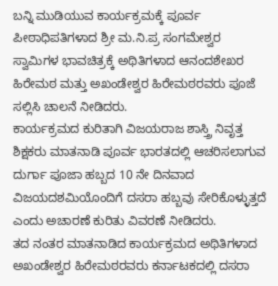ಬನ್ನಿ ಮುಡಿಯುವ ಕಾರ್ಯಕ್ರಮಕ್ಕೆ ಪೂರ್ವ ಪೀಠಾಧಿಪತಿಗಳಾದ ಶ್ರೀ ಮ.ನಿ.ಪ್ರ ಸಂಗಮೇಶ್ವರ ಸ್ವಾಮಿಗಳ ಭಾವಚಿತ್ರಕ್ಕೆ ಅಥಿತಿಗಳಾದ ಆನಂದಶೇಖರ ಹಿರೇಮಠ ಮತ್ತು ಅಖಂಡೇಶ್ವರ ಹಿರೇಮಠರವರು ಪೂಜೆ ಸಲ್ಲಿಸಿ ಚಾಲನೆ ನೀಡಿದರು.
ಕಾರ್ಯಕ್ರಮದ ಕುರಿತಾಗಿ ವಿಜಯರಾಜ ಶಾಸ್ತ್ರಿ ನಿವೃತ್ತ ಶಿಕ್ಷಕರು ಮಾತನಾಡಿ ಪೂರ್ವ ಭಾರತದಲ್ಲಿ ಆಚರಿಸಲಾಗುವ ದುರ್ಗಾ ಪೂಜಾ ಹಬ್ಬದ 10 ನೇ ದಿನವಾದ ವಿಜಯದಶಮಿಯೊಂದಿಗೆ ದಸರಾ ಹಬ್ಬವು ಸೇರಿಕೊಳ್ಳುತ್ತದೆ ಎಂದು ಅಚಾರಣೆ ಕುರಿತು ವಿವರಣೆ ನೀಡಿದರು.
ತದ ನಂತರ ಮಾತನಾಡಿದ ಕಾರ್ಯಕ್ರಮದ ಅಥಿತಿಗಳಾದ ಅಖಂಡೇಶ್ವರ ಹಿರೇಮಠರವರು ಕರ್ನಾಟಕದಲ್ಲಿ ದಸರಾ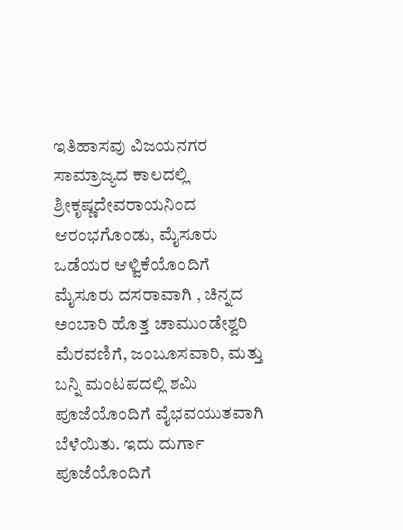ಇತಿಹಾಸವು ವಿಜಯನಗರ ಸಾಮ್ರಾಜ್ಯದ ಕಾಲದಲ್ಲಿ ಶ್ರೀಕೃಷ್ಣದೇವರಾಯನಿಂದ ಆರಂಭಗೊಂಡು, ಮೈಸೂರು ಒಡೆಯರ ಆಳ್ವಿಕೆಯೊಂದಿಗೆ ಮೈಸೂರು ದಸರಾವಾಗಿ , ಚಿನ್ನದ ಅಂಬಾರಿ ಹೊತ್ತ ಚಾಮುಂಡೇಶ್ವರಿ ಮೆರವಣಿಗೆ, ಜಂಬೂಸವಾರಿ, ಮತ್ತು ಬನ್ನಿ ಮಂಟಪದಲ್ಲಿ ಶಮಿ ಪೂಜೆಯೊಂದಿಗೆ ವೈಭವಯುತವಾಗಿ ಬೆಳೆಯಿತು. ಇದು ದುರ್ಗಾ ಪೂಜೆಯೊಂದಿಗೆ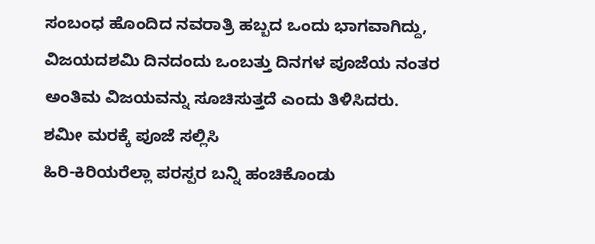ಸಂಬಂಧ ಹೊಂದಿದ ನವರಾತ್ರಿ ಹಬ್ಬದ ಒಂದು ಭಾಗವಾಗಿದ್ದು, ವಿಜಯದಶಮಿ ದಿನದಂದು ಒಂಬತ್ತು ದಿನಗಳ ಪೂಜೆಯ ನಂತರ ಅಂತಿಮ ವಿಜಯವನ್ನು ಸೂಚಿಸುತ್ತದೆ ಎಂದು ತಿಳಿಸಿದರು.
ಶಮೀ ಮರಕ್ಕೆ ಪೂಜೆ ಸಲ್ಲಿಸಿ
ಹಿರಿ-ಕಿರಿಯರೆಲ್ಲಾ ಪರಸ್ಪರ ಬನ್ನಿ ಹಂಚಿಕೊಂಡು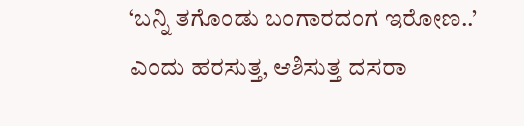‘ಬನ್ನಿ ತಗೊಂಡು ಬಂಗಾರದಂಗ ಇರೋಣ..’ ಎಂದು ಹರಸುತ್ತ, ಆಶಿಸುತ್ತ ದಸರಾ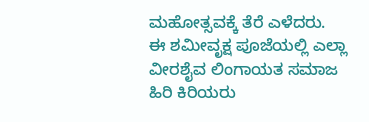ಮಹೋತ್ಸವಕ್ಕೆ ತೆರೆ ಎಳೆದರು.
ಈ ಶಮೀವೃಕ್ಷ ಪೂಜೆಯಲ್ಲಿ ಎಲ್ಲಾ ವೀರಶೈವ ಲಿಂಗಾಯತ ಸಮಾಜ ಹಿರಿ ಕಿರಿಯರು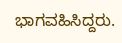ಭಾಗವಹಿಸಿದ್ದರು.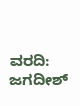ವರದಿ: ಜಗದೀಶ್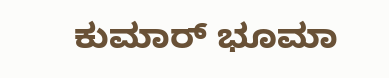ಕುಮಾರ್ ಭೂಮಾ